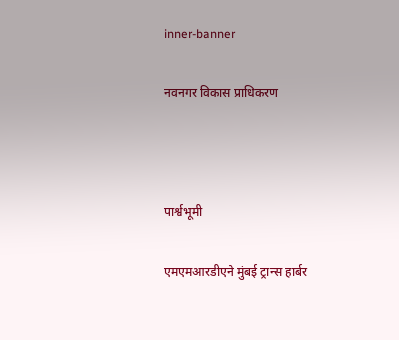inner-banner

नवनगर विकास प्राधिकरण



पार्श्वभूमी

एमएमआरडीएने मुंबई ट्रान्स हार्बर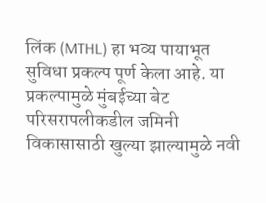लिंक (MTHL) हा भव्य पायाभूत सुविधा प्रकल्प पूर्ण केला आहे. या प्रकल्पामुळे मुंबईच्या बेट परिसरापलीकडील जमिनी विकासासाठी खुल्या झाल्यामुळे नवी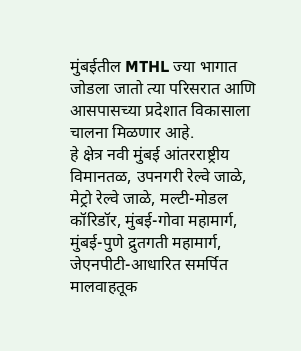मुंबईतील MTHL ज्या भागात जोडला जातो त्या परिसरात आणि आसपासच्या प्रदेशात विकासाला चालना मिळणार आहे.
हे क्षेत्र नवी मुंबई आंतरराष्ट्रीय विमानतळ, उपनगरी रेल्वे जाळे, मेट्रो रेल्वे जाळे, मल्टी-मोडल कॉरिडॉर, मुंबई-गोवा महामार्ग, मुंबई-पुणे द्रुतगती महामार्ग, जेएनपीटी-आधारित समर्पित मालवाहतूक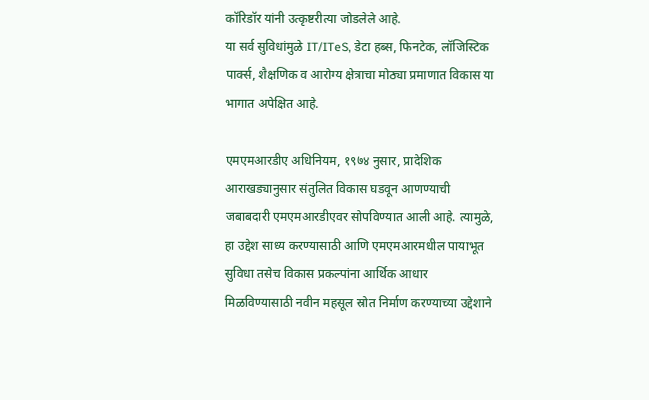कॉरिडॉर यांनी उत्कृष्टरीत्या जोडलेले आहे.
या सर्व सुविधांमुळे IT/ITeS, डेटा हब्स, फिनटेक, लॉजिस्टिक पार्क्स, शैक्षणिक व आरोग्य क्षेत्राचा मोठ्या प्रमाणात विकास या भागात अपेक्षित आहे.

एमएमआरडीए अधिनियम, १९७४ नुसार, प्रादेशिक आराखड्यानुसार संतुलित विकास घडवून आणण्याची जबाबदारी एमएमआरडीएवर सोपविण्यात आली आहे. त्यामुळे, हा उद्देश साध्य करण्यासाठी आणि एमएमआरमधील पायाभूत सुविधा तसेच विकास प्रकल्पांना आर्थिक आधार मिळविण्यासाठी नवीन महसूल स्रोत निर्माण करण्याच्या उद्देशाने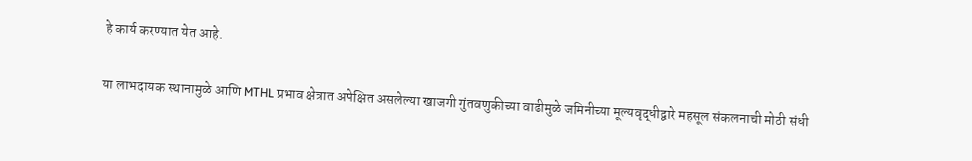हे कार्य करण्यात येत आहे.

या लाभदायक स्थानामुळे आणि MTHL प्रभाव क्षेत्रात अपेक्षित असलेल्या खाजगी गुंतवणुकीच्या वाढीमुळे जमिनीच्या मूल्यवृद्धीद्वारे महसूल संकलनाची मोठी संधी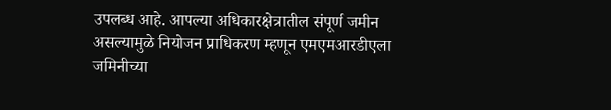उपलब्ध आहे. आपल्या अधिकारक्षेत्रातील संपूर्ण जमीन असल्यामुळे नियोजन प्राधिकरण म्हणून एमएमआरडीएला जमिनीच्या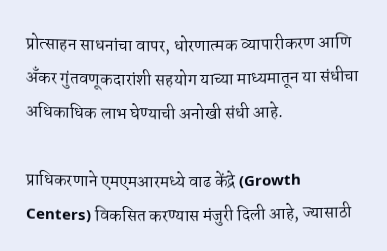प्रोत्साहन साधनांचा वापर, धोरणात्मक व्यापारीकरण आणि अँकर गुंतवणूकदारांशी सहयोग याच्या माध्यमातून या संधीचा अधिकाधिक लाभ घेण्याची अनोखी संधी आहे.

प्राधिकरणाने एमएमआरमध्ये वाढ केंद्रे (Growth Centers) विकसित करण्यास मंजुरी दिली आहे, ज्यासाठी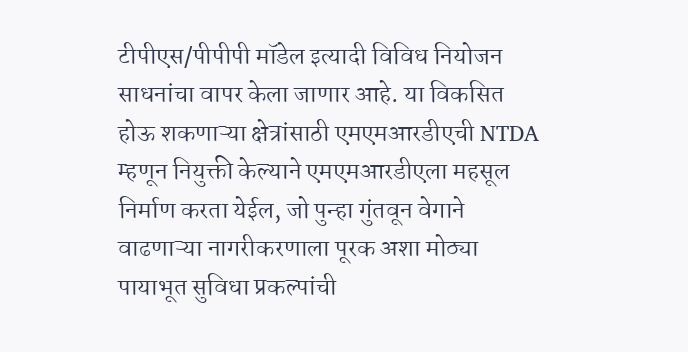टीपीएस/पीपीपी मॉडेल इत्यादी विविध नियोजन साधनांचा वापर केला जाणार आहे. या विकसित होऊ शकणाऱ्या क्षेत्रांसाठी एमएमआरडीएची NTDA म्हणून नियुक्ती केल्याने एमएमआरडीएला महसूल निर्माण करता येईल, जो पुन्हा गुंतवून वेगाने वाढणाऱ्या नागरीकरणाला पूरक अशा मोठ्या पायाभूत सुविधा प्रकल्पांची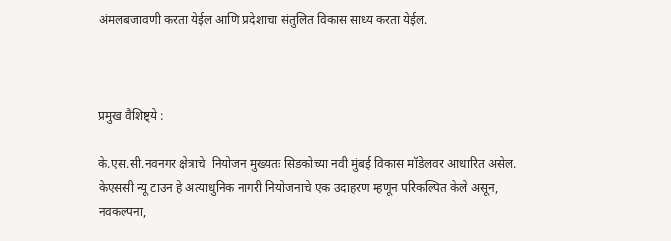अंमलबजावणी करता येईल आणि प्रदेशाचा संतुलित विकास साध्य करता येईल.



प्रमुख वैशिष्ट्ये :

के.एस.सी.नवनगर क्षेत्राचे  नियोजन मुख्यतः सिडकोच्या नवी मुंबई विकास मॉडेलवर आधारित असेल. केएससी न्यू टाउन हे अत्याधुनिक नागरी नियोजनाचे एक उदाहरण म्हणून परिकल्पित केले असून, नवकल्पना,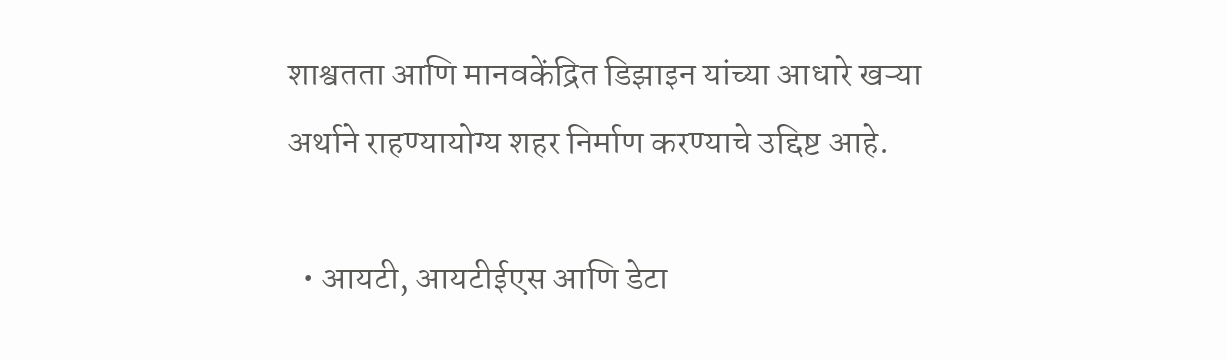शाश्वतता आणि मानवकेंद्रित डिझाइन यांच्या आधारे खऱ्या अर्थाने राहण्यायोग्य शहर निर्माण करण्याचे उद्दिष्ट आहे.

  • आयटी, आयटीईएस आणि डेटा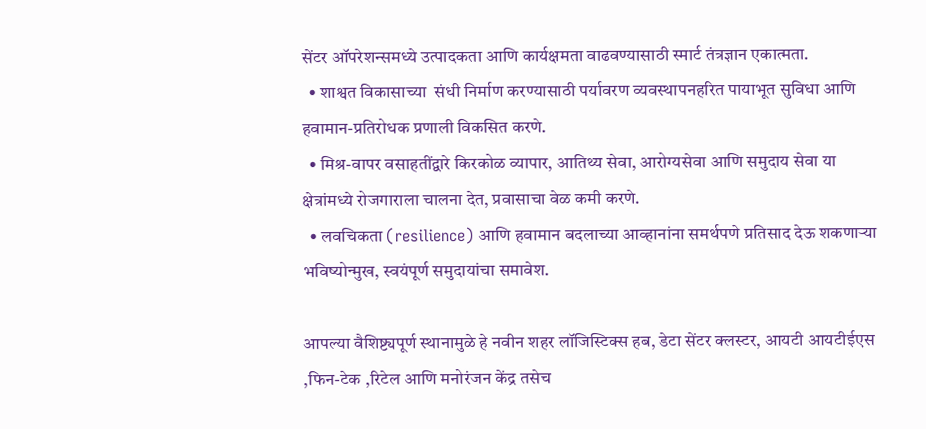सेंटर ऑपरेशन्समध्ये उत्पादकता आणि कार्यक्षमता वाढवण्यासाठी स्मार्ट तंत्रज्ञान एकात्मता.
  • शाश्वत विकासाच्या  संधी निर्माण करण्यासाठी पर्यावरण व्यवस्थापनहरित पायाभूत सुविधा आणि हवामान-प्रतिरोधक प्रणाली विकसित करणे.
  • मिश्र-वापर वसाहतींद्वारे किरकोळ व्यापार, आतिथ्य सेवा, आरोग्यसेवा आणि समुदाय सेवा या क्षेत्रांमध्ये रोजगाराला चालना देत, प्रवासाचा वेळ कमी करणे.
  • लवचिकता (resilience) आणि हवामान बदलाच्या आव्हानांना समर्थपणे प्रतिसाद देऊ शकणाऱ्या भविष्योन्मुख, स्वयंपूर्ण समुदायांचा समावेश.

आपल्या वैशिष्ट्यपूर्ण स्थानामुळे हे नवीन शहर लॉजिस्टिक्स हब, डेटा सेंटर क्लस्टर, आयटी आयटीईएस ,फिन-टेक ,रिटेल आणि मनोरंजन केंद्र तसेच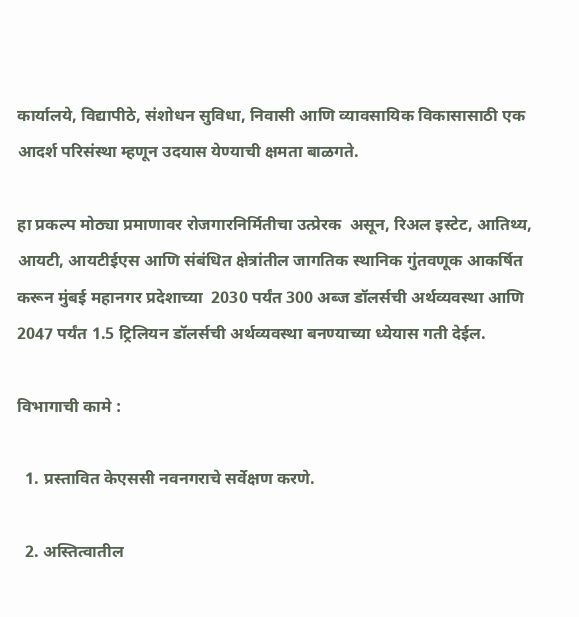कार्यालये, विद्यापीठे, संशोधन सुविधा, निवासी आणि व्यावसायिक विकासासाठी एक आदर्श परिसंस्था म्हणून उदयास येण्याची क्षमता बाळगते.

हा प्रकल्प मोठ्या प्रमाणावर रोजगारनिर्मितीचा उत्प्रेरक  असून, रिअल इस्टेट, आतिथ्य, आयटी, आयटीईएस आणि संबंधित क्षेत्रांतील जागतिक स्थानिक गुंतवणूक आकर्षित करून मुंबई महानगर प्रदेशाच्या  2030 पर्यंत 300 अब्ज डॉलर्सची अर्थव्यवस्था आणि 2047 पर्यंत 1.5 ट्रिलियन डॉलर्सची अर्थव्यवस्था बनण्याच्या ध्येयास गती देईल.

विभागाची कामे :

  1. प्रस्तावित केएससी नवनगराचे सर्वेक्षण करणे.

  2. अस्तित्वातील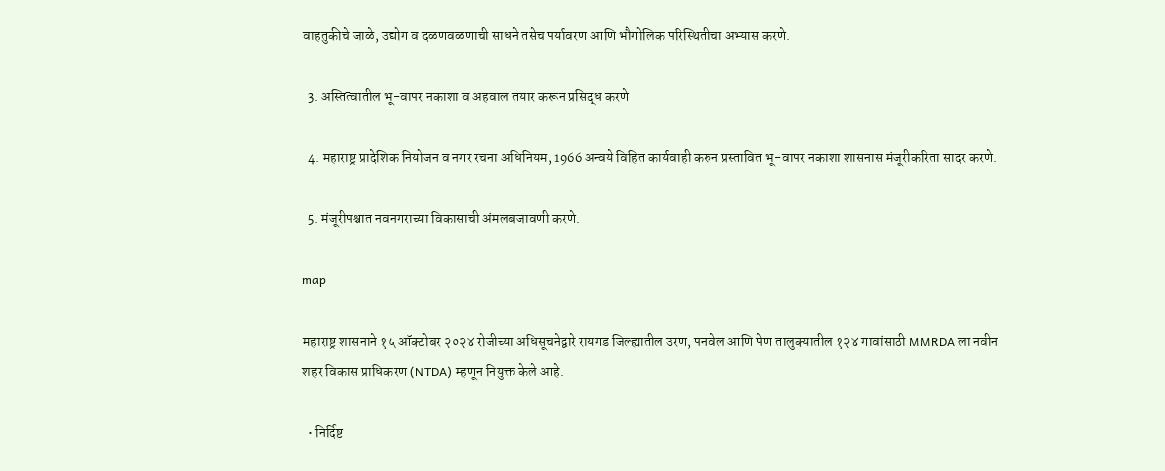वाहतुकीचे जाळे, उद्योग व दळणवळणाची साधने तसेच पर्यावरण आणि भौगोलिक परिस्थितीचा अभ्यास करणे.

  3. अस्तित्वातील भू-वापर नकाशा व अहवाल तयार करून प्रसिद्ध करणे

  4. महाराष्ट्र प्रादेशिक नियोजन व नगर रचना अधिनियम, 1966 अन्वये विहित कार्यवाही करुन प्रस्तावित भू-वापर नकाशा शासनास मंजूरीकरिता सादर करणे.

  5. मंजूरीपश्चात नवनगराच्या विकासाची अंमलबजावणी करणे.

map

महाराष्ट्र शासनाने १५ ऑक्टोबर २०२४ रोजीच्या अधिसूचनेद्वारे रायगड जिल्ह्यातील उरण, पनवेल आणि पेण तालुक्यातील १२४ गावांसाठी MMRDA ला नवीन शहर विकास प्राधिकरण (NTDA) म्हणून नियुक्त केले आहे.

  • निर्दिष्ट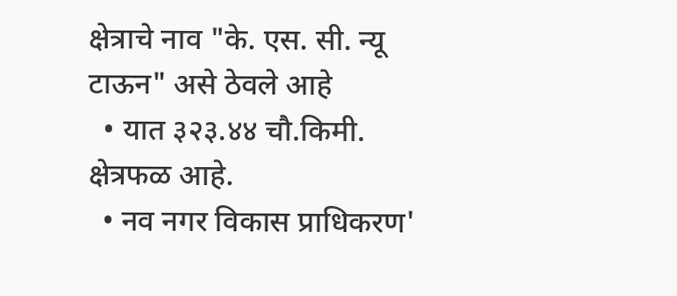क्षेत्राचे नाव "के. एस. सी. न्यू टाऊन" असे ठेवले आहे
  • यात ३२३.४४ चौ.किमी. क्षेत्रफळ आहे.
  • नव नगर विकास प्राधिकरण'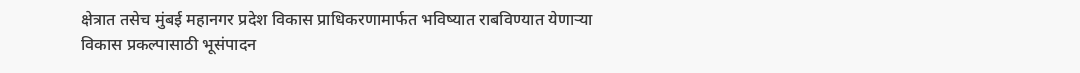क्षेत्रात तसेच मुंबई महानगर प्रदेश विकास प्राधिकरणामार्फत भविष्यात राबविण्यात येणाऱ्या विकास प्रकल्पासाठी भूसंपादन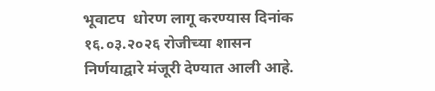भूवाटप  धोरण लागू करण्यास दिनांक १६.०३.२०२६ रोजीच्या शासन निर्णयाद्वारे मंजूरी देण्यात आली आहे.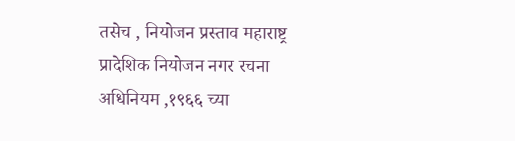तसेच , नियोजन प्रस्ताव महाराष्ट्र प्रादेशिक नियोजन नगर रचना अधिनियम ,१९६६ च्या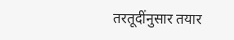तरतूदींनुसार तयार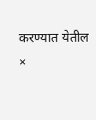करण्यात येतील
×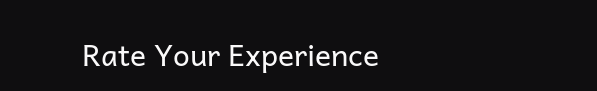Rate Your Experience